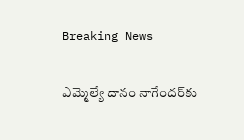Breaking News

ఎమ్మెల్యే దానం నాగేందర్‌కు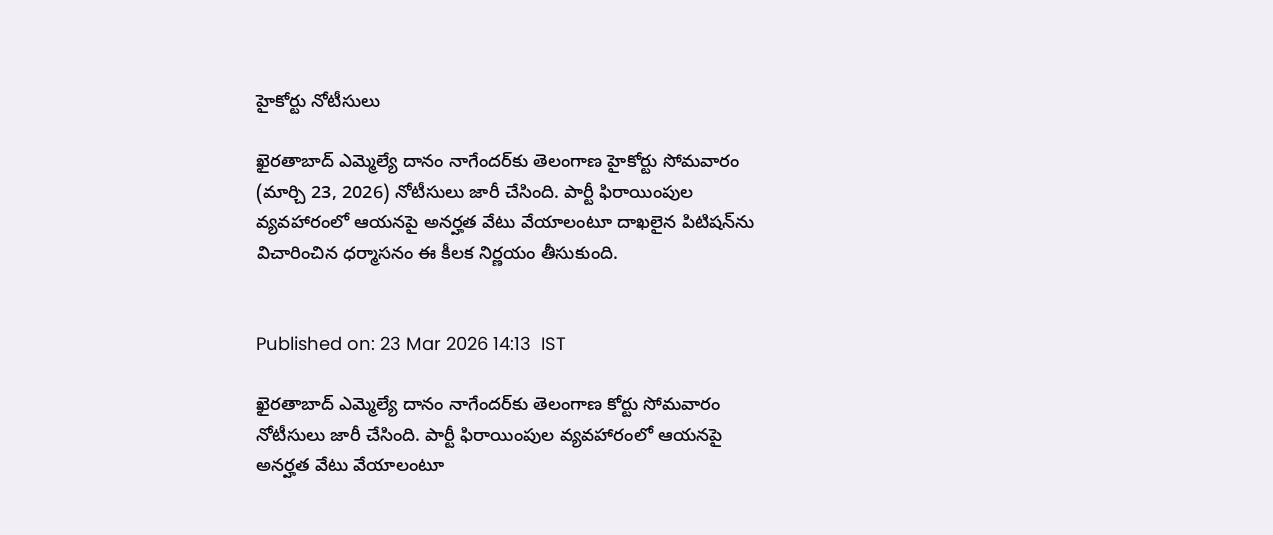హైకోర్టు నోటీసులు

ఖైరతాబాద్ ఎమ్మెల్యే దానం నాగేందర్‌కు తెలంగాణ హైకోర్టు సోమవారం (మార్చి 23, 2026) నోటీసులు జారీ చేసింది. పార్టీ ఫిరాయింపుల వ్యవహారంలో ఆయనపై అనర్హత వేటు వేయాలంటూ దాఖలైన పిటిషన్‌ను విచారించిన ధర్మాసనం ఈ కీలక నిర్ణయం తీసుకుంది.


Published on: 23 Mar 2026 14:13  IST

ఖైరతాబాద్ ఎమ్మెల్యే దానం నాగేందర్‌కు తెలంగాణ కోర్టు సోమవారం నోటీసులు జారీ చేసింది. పార్టీ ఫిరాయింపుల వ్యవహారంలో ఆయనపై అనర్హత వేటు వేయాలంటూ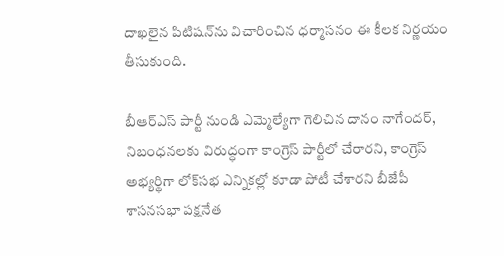దాఖలైన పిటిషన్‌ను విచారించిన ధర్మాసనం ఈ కీలక నిర్ణయం తీసుకుంది.

బీఆర్ఎస్ పార్టీ నుండి ఎమ్మెల్యేగా గెలిచిన దానం నాగేందర్, నిబంధనలకు విరుద్ధంగా కాంగ్రెస్ పార్టీలో చేరారని, కాంగ్రెస్ అభ్యర్థిగా లోక్‌సభ ఎన్నికల్లో కూడా పోటీ చేశారని బీజేపీ శాసనసభా పక్షనేత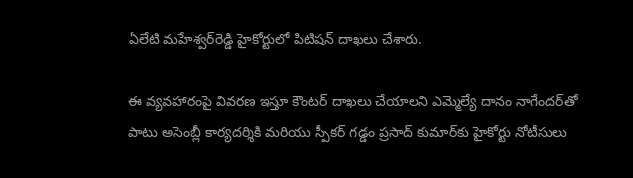ఏలేటి మహేశ్వర్‌రెడ్డి హైకోర్టులో పిటిషన్ దాఖలు చేశారు.

ఈ వ్యవహారంపై వివరణ ఇస్తూ కౌంటర్ దాఖలు చేయాలని ఎమ్మెల్యే దానం నాగేందర్‌తో పాటు అసెంబ్లీ కార్యదర్శికి మరియు స్పీకర్ గడ్డం ప్రసాద్ కుమార్‌కు హైకోర్టు నోటీసులు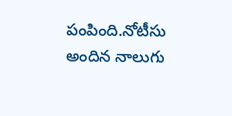పంపింది.నోటీసు అందిన నాలుగు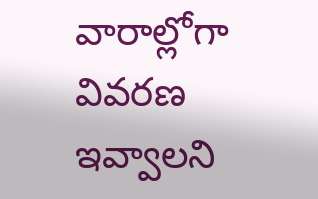వారాల్లోగా వివరణ ఇవ్వాలని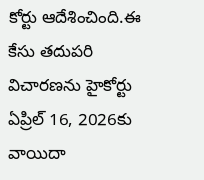కోర్టు ఆదేశించింది.ఈ కేసు తదుపరి విచారణను హైకోర్టు ఏప్రిల్ 16, 2026కు వాయిదా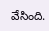వేసింది.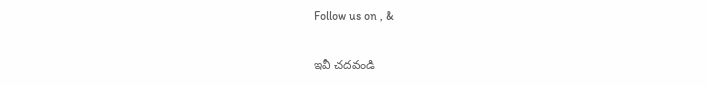Follow us on , &

ఇవీ చదవండి